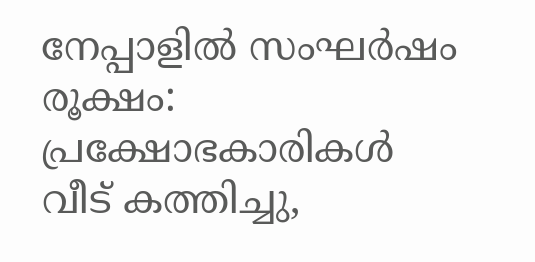നേപ്പാളില്‍ സംഘര്‍ഷം രൂക്ഷം: പ്രക്ഷോഭകാരികള്‍ വീട് കത്തിച്ചു,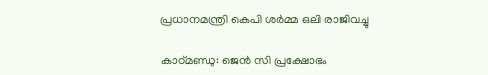പ്രധാനമന്ത്രി കെപി ശര്‍മ്മ ഒലി രാജിവച്ചു

കാഠ്മണ്ഡു: ജെന്‍ സി പ്രക്ഷോഭം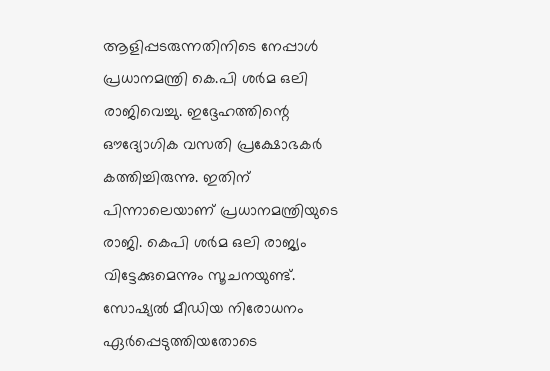ആളിപ്പടരുന്നതിനിടെ നേപ്പാള്‍ പ്രധാനമന്ത്രി കെ.പി ശര്‍മ ഒലി രാജിവെച്ചു. ഇദ്ദേഹത്തിന്റെ ഔദ്യോഗിക വസതി പ്രക്ഷോഭകര്‍ കത്തിച്ചിരുന്നു. ഇതിന് പിന്നാലെയാണ് പ്രധാനമന്ത്രിയുടെ രാജി. കെപി ശര്‍മ ഒലി രാജ്യം വിട്ടേക്കുമെന്നും സൂചനയുണ്ട്. സോഷ്യല്‍ മീഡിയ നിരോധനം ഏര്‍പ്പെടുത്തിയതോടെ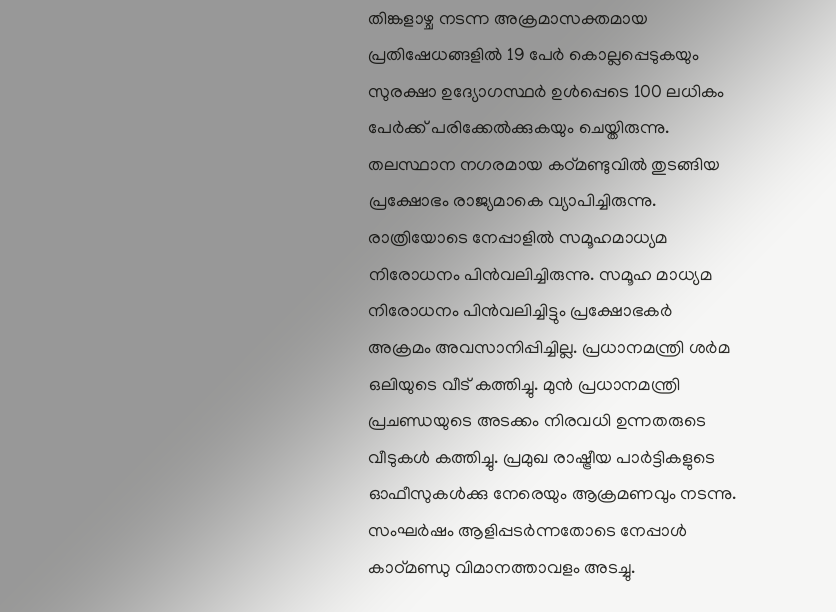തിങ്കളാഴ്ച നടന്ന അക്രമാസക്തമായ പ്രതിഷേധങ്ങളില്‍ 19 പേര്‍ കൊല്ലപ്പെടുകയും സുരക്ഷാ ഉദ്യോഗസ്ഥര്‍ ഉള്‍പ്പെടെ 100 ലധികം പേര്‍ക്ക് പരിക്കേല്‍ക്കുകയും ചെയ്തിരുന്നു. തലസ്ഥാന നഗരമായ കഠ്മണ്ടുവില്‍ തുടങ്ങിയ പ്രക്ഷോഭം രാജ്യമാകെ വ്യാപിച്ചിരുന്നു. രാത്രിയോടെ നേപ്പാളില്‍ സമൂഹമാധ്യമ നിരോധനം പിന്‍വലിച്ചിരുന്നു. സമൂഹ മാധ്യമ നിരോധനം പിന്‍വലിച്ചിട്ടും പ്രക്ഷോഭകര്‍ അക്രമം അവസാനിപ്പിച്ചില്ല. പ്രധാനമന്ത്രി ശര്‍മ ഒലിയുടെ വീട് കത്തിച്ചു. മുന്‍ പ്രധാനമന്ത്രി പ്രചണ്ഡയുടെ അടക്കം നിരവധി ഉന്നതരുടെ വീടുകള്‍ കത്തിച്ചു. പ്രമുഖ രാഷ്ട്രീയ പാര്‍ട്ടികളുടെ ഓഫീസുകള്‍ക്കു നേരെയും ആക്രമണവും നടന്നു. സംഘര്‍ഷം ആളിപ്പടര്‍ന്നതോടെ നേപ്പാള്‍ കാഠ്മണ്ഡു വിമാനത്താവളം അടച്ചു.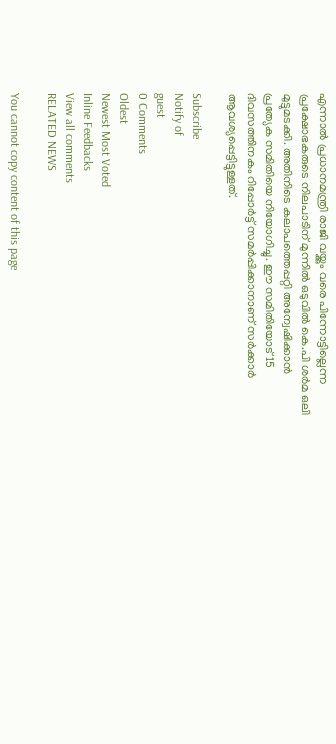എന്നാല്‍ പ്രധാനമന്ത്രി രാജി വയ്ക്കും വരെ പിന്നോട്ടില്ലെന്ന പ്രക്ഷോഭകരുടെ നിലപാടിന് മുന്നില്‍ ഒടുവില്‍ കെ.പി ശര്‍മ ഒലി മുട്ടുമടക്കി. അതിനിടെ കലാപത്തെപ്പറ്റി അന്വേഷിക്കാന്‍ പ്രത്യേക സമിതിയെ നിയോഗിച്ചു. ഈ സമിതിയോട് 15 ദിവസത്തിനകം റിപ്പോര്‍ട്ട് സമര്‍പ്പിക്കാനാണ് സര്‍ക്കാര്‍ ആവശ്യപ്പെട്ടിട്ടുള്ളത്.

Subscribe
Notify of
guest
0 Comments
Oldest
Newest Most Voted
Inline Feedbacks
View all comments
RELATED NEWS

You cannot copy content of this page